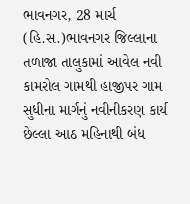ભાવનગર, 28 માર્ચ (હિ.સ.)ભાવનગર જિલ્લાના તળાજા તાલુકામાં આવેલ નવી કામરોલ ગામથી હાજીપર ગામ સુધીના માર્ગનું નવીનીકરણ કાર્ય છેલ્લા આઠ મહિનાથી બંધ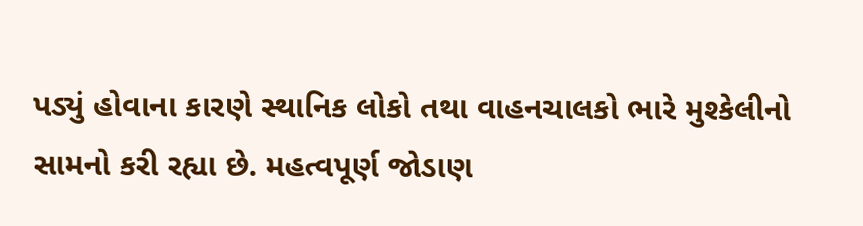પડ્યું હોવાના કારણે સ્થાનિક લોકો તથા વાહનચાલકો ભારે મુશ્કેલીનો સામનો કરી રહ્યા છે. મહત્વપૂર્ણ જોડાણ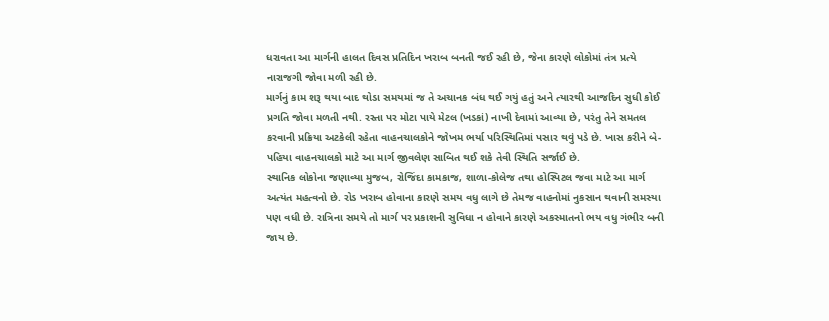ધરાવતા આ માર્ગની હાલત દિવસ પ્રતિદિન ખરાબ બનતી જઈ રહી છે, જેના કારણે લોકોમાં તંત્ર પ્રત્યે નારાજગી જોવા મળી રહી છે.
માર્ગનું કામ શરૂ થયા બાદ થોડા સમયમાં જ તે અચાનક બંધ થઈ ગયું હતું અને ત્યારથી આજદિન સુધી કોઈ પ્રગતિ જોવા મળતી નથી. રસ્તા પર મોટા પાયે મેટલ (ખડકાં) નાખી દેવામાં આવ્યા છે, પરંતુ તેને સમતલ કરવાની પ્રક્રિયા અટકેલી રહેતા વાહનચાલકોને જોખમ ભર્યા પરિસ્થિતિમાં પસાર થવું પડે છે. ખાસ કરીને બે-પહિયા વાહનચાલકો માટે આ માર્ગ જીવલેણ સાબિત થઈ શકે તેવી સ્થિતિ સર્જાઈ છે.
સ્થાનિક લોકોના જણાવ્યા મુજબ, રોજિંદા કામકાજ, શાળા-કોલેજ તથા હોસ્પિટલ જવા માટે આ માર્ગ અત્યંત મહત્વનો છે. રોડ ખરાબ હોવાના કારણે સમય વધુ લાગે છે તેમજ વાહનોમાં નુકસાન થવાની સમસ્યા પણ વધી છે. રાત્રિના સમયે તો માર્ગ પર પ્રકાશની સુવિધા ન હોવાને કારણે અકસ્માતનો ભય વધુ ગંભીર બની જાય છે.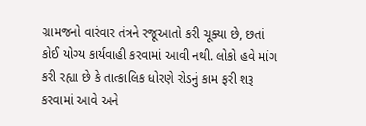ગ્રામજનો વારંવાર તંત્રને રજૂઆતો કરી ચૂક્યા છે, છતાં કોઈ યોગ્ય કાર્યવાહી કરવામાં આવી નથી. લોકો હવે માંગ કરી રહ્યા છે કે તાત્કાલિક ધોરણે રોડનું કામ ફરી શરૂ કરવામાં આવે અને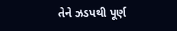તેને ઝડપથી પૂર્ણ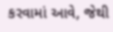કરવામાં આવે, જેથી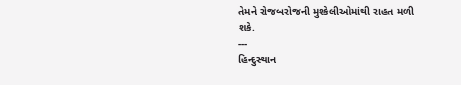તેમને રોજબરોજની મુશ્કેલીઓમાંથી રાહત મળી
શકે.
---
હિન્દુસ્થાન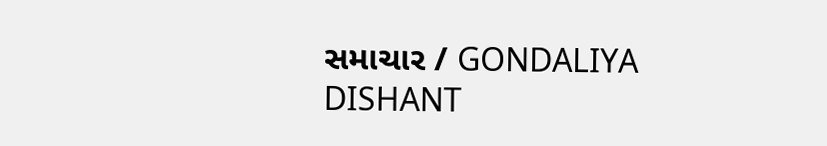સમાચાર / GONDALIYA DISHANT